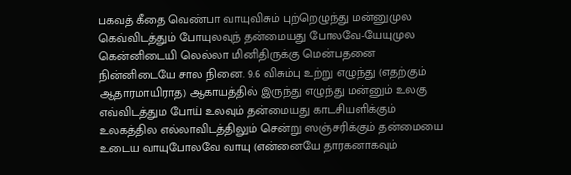பகவத் கீதை வெண்பா வாயுவிசும் புற்றெழுந்து மன்னுமுல கெவ்விடத்தும் போயுலவுந் தன்மையது போலவே-யேயுமுல கென்னிடையி லெல்லா மினிதிருக்கு மென்பதனை நின்னிடையே சால நினை. 9.6 விசும்பு உற்று எழுந்து (எதற்கும் ஆதாரமாயிராத) ஆகாயத்தில் இருந்து எழுந்து மன்னும் உலகு எவ்விடத்தும போய் உலவும் தன்மையது காடசியளிக்கும் உலகத்தில எல்லாவிடத்திலும் சென்று ஸஞ்சரிக்கும் தன்மையை உடைய வாயுபோலவே வாயு (என்னையே தாரகனாகவும்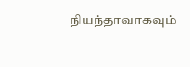நியந்தாவாகவும்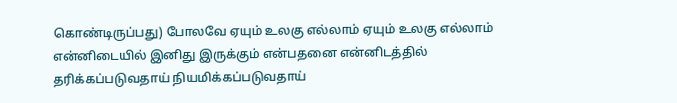கொண்டிருப்பது) போலவே ஏயும் உலகு எல்லாம் ஏயும் உலகு எல்லாம் என்னிடையில் இனிது இருக்கும் என்பதனை என்னிடத்தில் தரிக்கப்படுவதாய் நியமிக்கப்படுவதாய்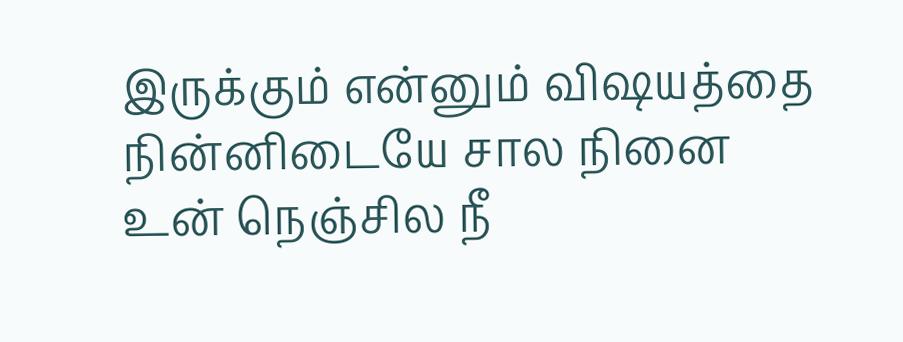இருக்கும் என்னும் விஷயத்தை நின்னிடையே சால நினை உன் நெஞ்சில நீ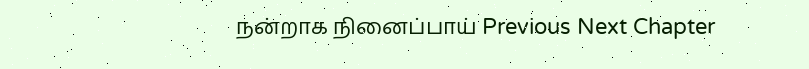நன்றாக நினைப்பாய் Previous Next Chapter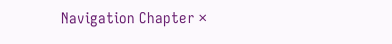Navigation Chapter ×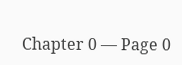Chapter 0 — Page 0